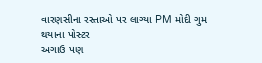વારણસીના રસ્તાઓ પર લાગ્યા PM મોદી ગુમ થયાના પોસ્ટર
અગાઉ પણ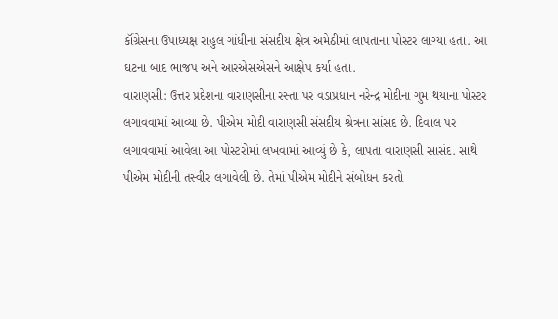કૉંગ્રેસના ઉપાધ્યક્ષ રાહુલ ગાંધીના સંસદીય ક્ષેત્ર અમેઠીમાં લાપતાના પોસ્ટર લાગ્યા હતા. આ ઘટના બાદ ભાજપ અને આરએસએસને આક્ષેપ કર્યા હતા.
વારાણસી: ઉત્તર પ્રદેશના વારાણસીના રસ્તા પર વડાપ્રધાન નરેન્દ્ર મોદીના ગુમ થયાના પોસ્ટર લગાવવામાં આવ્યા છે. પીએમ મોદી વારાણસી સંસદીય શ્રેત્રના સાંસદ છે. દિવાલ પર લગાવવામાં આવેલા આ પોસ્ટરોમાં લખવામાં આવ્યું છે કે, લાપતા વારાણસી સાસંદ. સાથે પીએમ મોદીની તસ્વીર લગાવેલી છે. તેમાં પીએમ મોદીને સંબોધન કરતો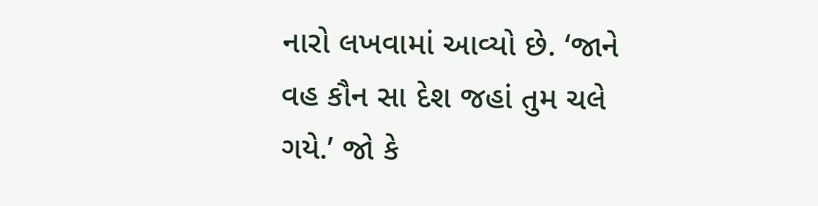નારો લખવામાં આવ્યો છે. ‘જાને વહ કૌન સા દેશ જહાં તુમ ચલે ગયે.’ જો કે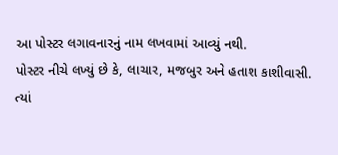આ પોસ્ટર લગાવનારનું નામ લખવામાં આવ્યું નથી.
પોસ્ટર નીચે લખ્યું છે કે, લાચાર, મજબુર અને હતાશ કાશીવાસી. ત્યાં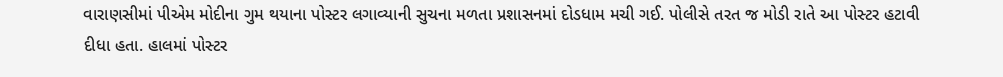વારાણસીમાં પીએમ મોદીના ગુમ થયાના પોસ્ટર લગાવ્યાની સુચના મળતા પ્રશાસનમાં દોડધામ મચી ગઈ. પોલીસે તરત જ મોડી રાતે આ પોસ્ટર હટાવી દીધા હતા. હાલમાં પોસ્ટર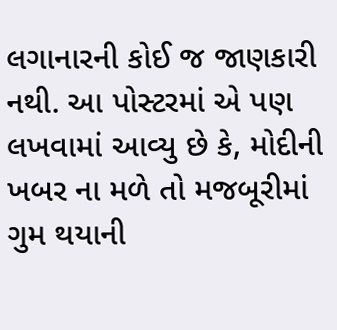લગાનારની કોઈ જ જાણકારી નથી. આ પોસ્ટરમાં એ પણ લખવામાં આવ્યુ છે કે, મોદીની ખબર ના મળે તો મજબૂરીમાં ગુમ થયાની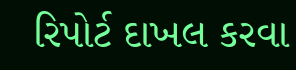રિપોર્ટ દાખલ કરવા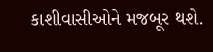કાશીવાસીઓને મજબૂર થશે.